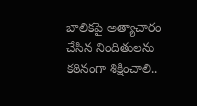బాలికపై అత్యాచారం చేసిన నిందితులను కఠినంగా శిక్షించాలి..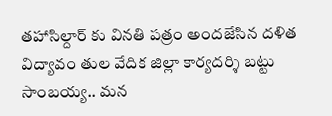తహాసిల్దార్ కు వినతి పత్రం అందజేసిన దళిత విద్యావం తుల వేదిక జిల్లా కార్యదర్శి బట్టు సాంబయ్య.. మన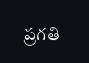ప్రగతి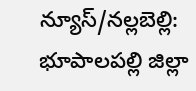న్యూస్/నల్లబెల్లి: భూపాలపల్లి జిల్లా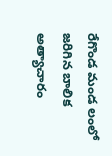రేగొండ మండ లంలో జరిగిన బాలిక అత్యాచారం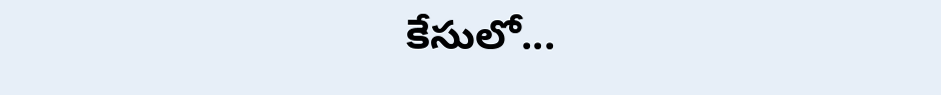కేసులో...